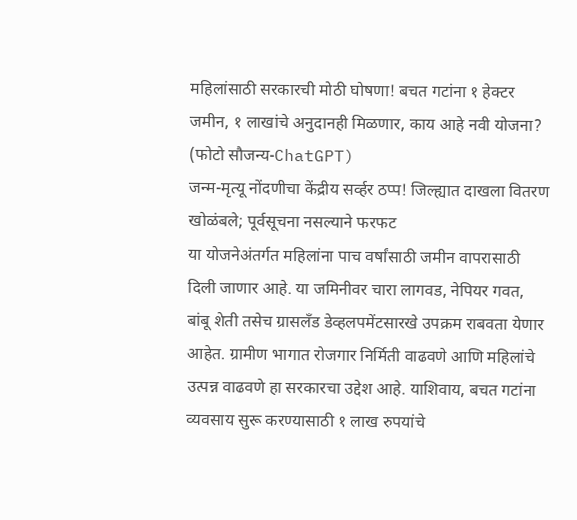महिलांसाठी सरकारची मोठी घोषणा! बचत गटांना १ हेक्टर जमीन, १ लाखांचे अनुदानही मिळणार, काय आहे नवी योजना? (फोटो सौजन्य-ChatGPT)
जन्म-मृत्यू नोंदणीचा केंद्रीय सर्व्हर ठप्प! जिल्ह्यात दाखला वितरण खोळंबले; पूर्वसूचना नसल्याने फरफट
या योजनेअंतर्गत महिलांना पाच वर्षांसाठी जमीन वापरासाठी दिली जाणार आहे. या जमिनीवर चारा लागवड, नेपियर गवत, बांबू शेती तसेच ग्रासलँड डेव्हलपमेंटसारखे उपक्रम राबवता येणार आहेत. ग्रामीण भागात रोजगार निर्मिती वाढवणे आणि महिलांचे उत्पन्न वाढवणे हा सरकारचा उद्देश आहे. याशिवाय, बचत गटांना व्यवसाय सुरू करण्यासाठी १ लाख रुपयांचे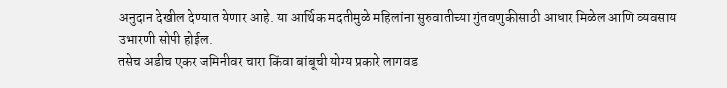अनुदान देखील देण्यात येणार आहे. या आर्थिक मदतीमुळे महिलांना सुरुवातीच्या गुंतवणुकीसाठी आधार मिळेल आणि व्यवसाय उभारणी सोपी होईल.
तसेच अडीच एकर जमिनीवर चारा किंवा बांबूची योग्य प्रकारे लागवड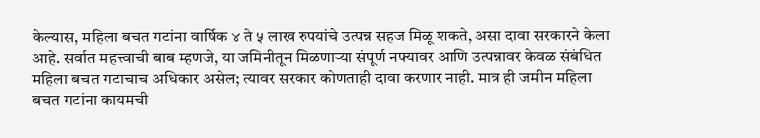केल्यास, महिला बचत गटांना वार्षिक ४ ते ५ लाख रुपयांचे उत्पन्न सहज मिळू शकते, असा दावा सरकारने केला आहे. सर्वात महत्त्वाची बाब म्हणजे, या जमिनीतून मिळणाऱ्या संपूर्ण नफ्यावर आणि उत्पन्नावर केवळ संबंधित महिला बचत गटाचाच अधिकार असेल; त्यावर सरकार कोणताही दावा करणार नाही. मात्र ही जमीन महिला बचत गटांना कायमची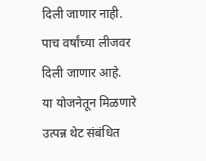दिली जाणार नाही. पाच वर्षांच्या लीजवर दिली जाणार आहे.
या योजनेतून मिळणारे उत्पन्न थेट संबंधित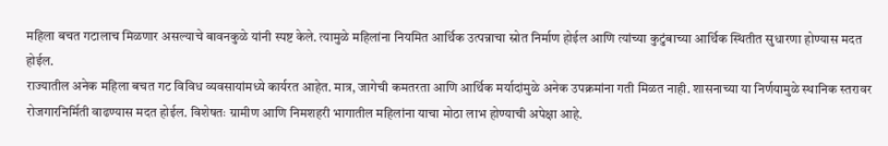महिला बचत गटालाच मिळणार असल्याचे बावनकुळे यांनी स्पष्ट केले. त्यामुळे महिलांना नियमित आर्थिक उत्पन्नाचा स्रोत निर्माण होईल आणि त्यांच्या कुटुंबाच्या आर्थिक स्थितीत सुधारणा होण्यास मदत होईल.
राज्यातील अनेक महिला बचत गट विविध व्यवसायांमध्ये कार्यरत आहेत. मात्र, जागेची कमतरता आणि आर्थिक मर्यादांमुळे अनेक उपक्रमांना गती मिळत नाही. शासनाच्या या निर्णयामुळे स्थानिक स्तरावर रोजगारनिर्मिती वाढण्यास मदत होईल. विशेषतः ग्रामीण आणि निमशहरी भागातील महिलांना याचा मोठा लाभ होण्याची अपेक्षा आहे.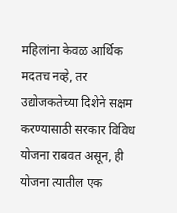महिलांना केवळ आर्थिक मदतच नव्हे, तर उद्योजकतेच्या दिशेने सक्षम करण्यासाठी सरकार विविध योजना राबवत असून, ही योजना त्यातील एक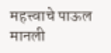महत्त्वाचे पाऊल मानली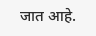जात आहे.